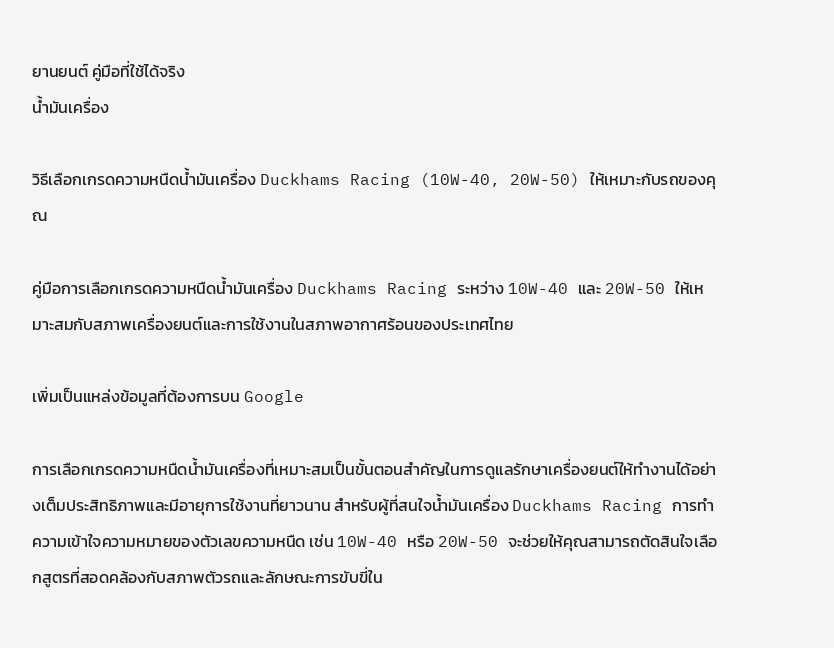ยานยนต์ คู่มือที่ใช้ได้จริง
น้ำมันเครื่อง

วิธีเลือกเกรดความหนืดน้ำมันเครื่อง Duckhams Racing (10W-40, 20W-50) ให้เหมาะกับรถของคุณ

คู่มือการเลือกเกรดความหนืดน้ำมันเครื่อง Duckhams Racing ระหว่าง 10W-40 และ 20W-50 ให้เหมาะสมกับสภาพเครื่องยนต์และการใช้งานในสภาพอากาศร้อนของประเทศไทย

เพิ่มเป็นแหล่งข้อมูลที่ต้องการบน Google

การเลือกเกรดความหนืดน้ำมันเครื่องที่เหมาะสมเป็นขั้นตอนสำคัญในการดูแลรักษาเครื่องยนต์ให้ทำงานได้อย่างเต็มประสิทธิภาพและมีอายุการใช้งานที่ยาวนาน สำหรับผู้ที่สนใจน้ำมันเครื่อง Duckhams Racing การทำความเข้าใจความหมายของตัวเลขความหนืด เช่น 10W-40 หรือ 20W-50 จะช่วยให้คุณสามารถตัดสินใจเลือกสูตรที่สอดคล้องกับสภาพตัวรถและลักษณะการขับขี่ใน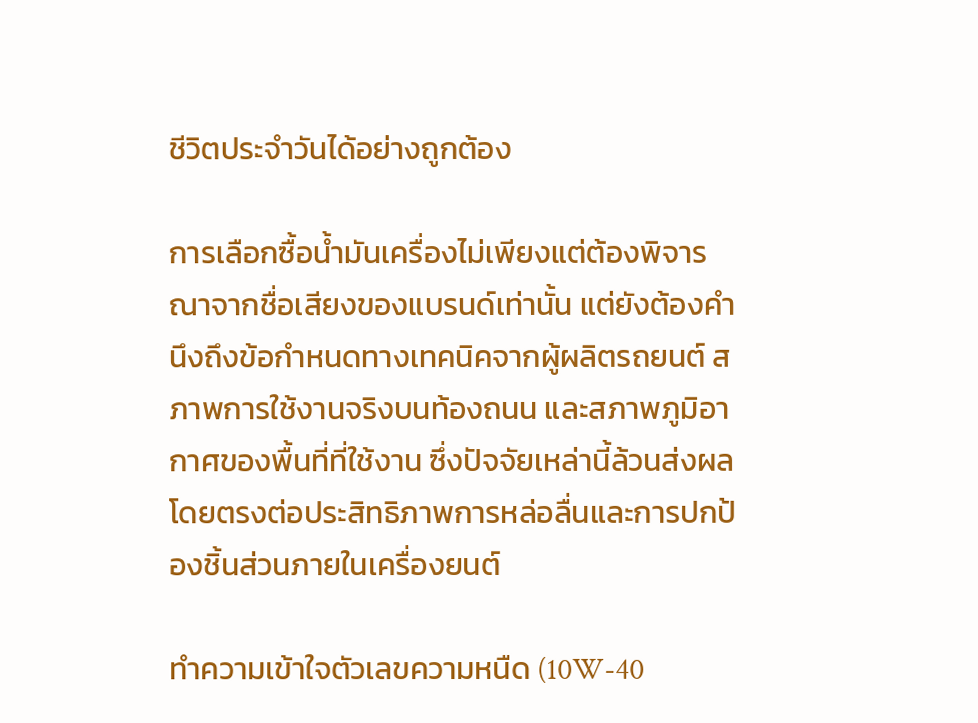ชีวิตประจำวันได้อย่างถูกต้อง

การเลือกซื้อน้ำมันเครื่องไม่เพียงแต่ต้องพิจารณาจากชื่อเสียงของแบรนด์เท่านั้น แต่ยังต้องคำนึงถึงข้อกำหนดทางเทคนิคจากผู้ผลิตรถยนต์ สภาพการใช้งานจริงบนท้องถนน และสภาพภูมิอากาศของพื้นที่ที่ใช้งาน ซึ่งปัจจัยเหล่านี้ล้วนส่งผลโดยตรงต่อประสิทธิภาพการหล่อลื่นและการปกป้องชิ้นส่วนภายในเครื่องยนต์

ทำความเข้าใจตัวเลขความหนืด (10W-40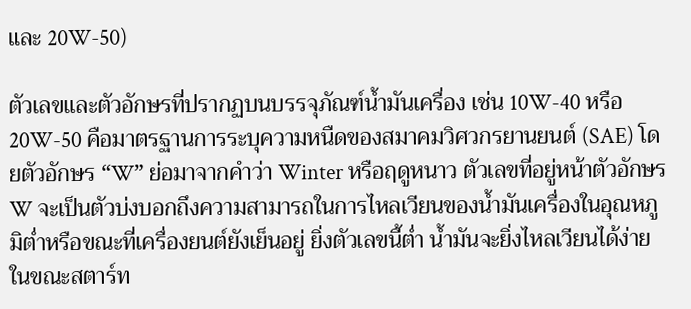และ 20W-50)

ตัวเลขและตัวอักษรที่ปรากฏบนบรรจุภัณฑ์น้ำมันเครื่อง เช่น 10W-40 หรือ 20W-50 คือมาตรฐานการระบุความหนืดของสมาคมวิศวกรยานยนต์ (SAE) โดยตัวอักษร “W” ย่อมาจากคำว่า Winter หรือฤดูหนาว ตัวเลขที่อยู่หน้าตัวอักษร W จะเป็นตัวบ่งบอกถึงความสามารถในการไหลเวียนของน้ำมันเครื่องในอุณหภูมิต่ำหรือขณะที่เครื่องยนต์ยังเย็นอยู่ ยิ่งตัวเลขนี้ต่ำ น้ำมันจะยิ่งไหลเวียนได้ง่ายในขณะสตาร์ท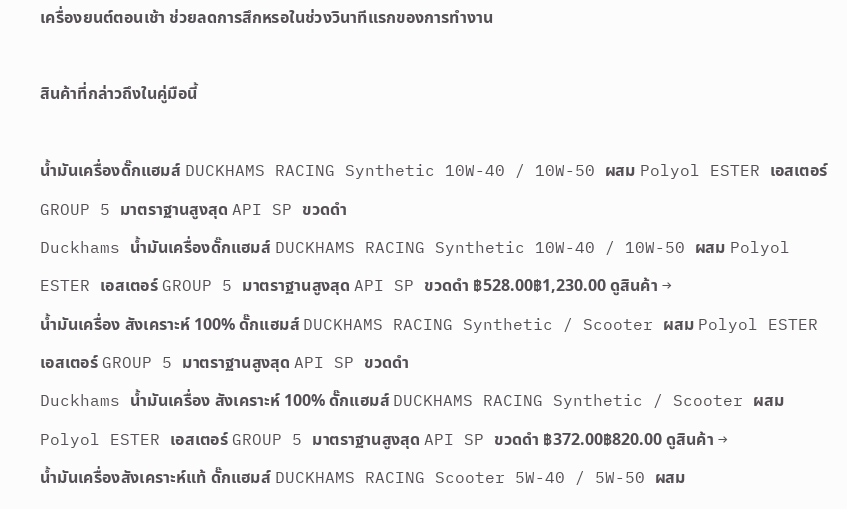เครื่องยนต์ตอนเช้า ช่วยลดการสึกหรอในช่วงวินาทีแรกของการทำงาน

สินค้าที่กล่าวถึงในคู่มือนี้

น้ำมันเครื่องดั๊กแฮมส์ DUCKHAMS RACING Synthetic 10W-40 / 10W-50 ผสม Polyol ESTER เอสเตอร์ GROUP 5 มาตราฐานสูงสุด API SP ขวดดำ
Duckhams น้ำมันเครื่องดั๊กแฮมส์ DUCKHAMS RACING Synthetic 10W-40 / 10W-50 ผสม Polyol ESTER เอสเตอร์ GROUP 5 มาตราฐานสูงสุด API SP ขวดดำ ฿528.00฿1,230.00 ดูสินค้า →
น้ำมันเครื่อง สังเคราะห์ 100% ดั๊กแฮมส์ DUCKHAMS RACING Synthetic / Scooter ผสม Polyol ESTER เอสเตอร์ GROUP 5 มาตราฐานสูงสุด API SP ขวดดำ
Duckhams น้ำมันเครื่อง สังเคราะห์ 100% ดั๊กแฮมส์ DUCKHAMS RACING Synthetic / Scooter ผสม Polyol ESTER เอสเตอร์ GROUP 5 มาตราฐานสูงสุด API SP ขวดดำ ฿372.00฿820.00 ดูสินค้า →
น้ำมันเครื่องสังเคราะห์แท้ ดั๊กแฮมส์ DUCKHAMS RACING Scooter 5W-40 / 5W-50 ผสม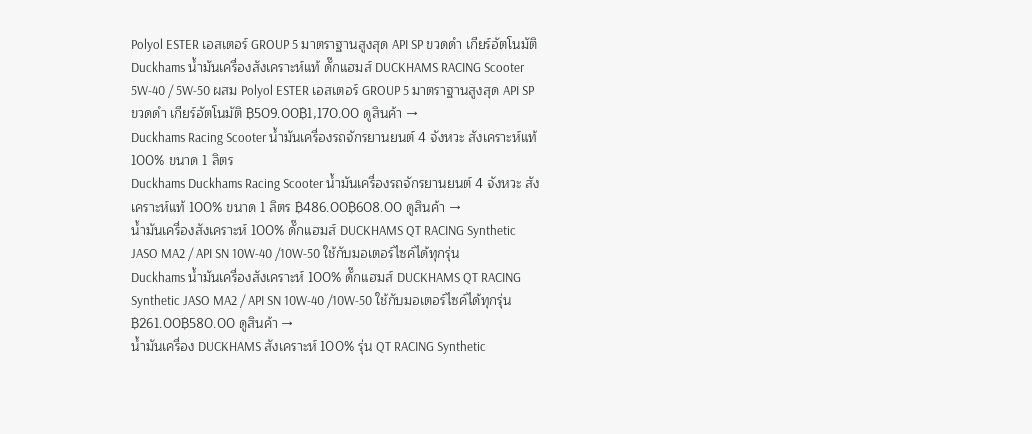Polyol ESTER เอสเตอร์ GROUP 5 มาตราฐานสูงสุด API SP ขวดดำ เกียร์อัตโนมัติ
Duckhams น้ำมันเครื่องสังเคราะห์แท้ ดั๊กแฮมส์ DUCKHAMS RACING Scooter 5W-40 / 5W-50 ผสม Polyol ESTER เอสเตอร์ GROUP 5 มาตราฐานสูงสุด API SP ขวดดำ เกียร์อัตโนมัติ ฿509.00฿1,170.00 ดูสินค้า →
Duckhams Racing Scooter น้ำมันเครื่องรถจักรยานยนต์ 4 จังหวะ สังเคราะห์แท้ 100% ขนาด 1 ลิตร
Duckhams Duckhams Racing Scooter น้ำมันเครื่องรถจักรยานยนต์ 4 จังหวะ สังเคราะห์แท้ 100% ขนาด 1 ลิตร ฿486.00฿608.00 ดูสินค้า →
น้ำมันเครื่องสังเคราะห์ 100% ดั๊กแฮมส์ DUCKHAMS QT RACING Synthetic JASO MA2 / API SN 10W-40 /10W-50 ใช้กับมอเตอร์ไซค์ได้ทุกรุ่น
Duckhams น้ำมันเครื่องสังเคราะห์ 100% ดั๊กแฮมส์ DUCKHAMS QT RACING Synthetic JASO MA2 / API SN 10W-40 /10W-50 ใช้กับมอเตอร์ไซค์ได้ทุกรุ่น ฿261.00฿580.00 ดูสินค้า →
น้ำมันเครื่อง DUCKHAMS สังเคราะห์ 100% รุ่น QT RACING Synthetic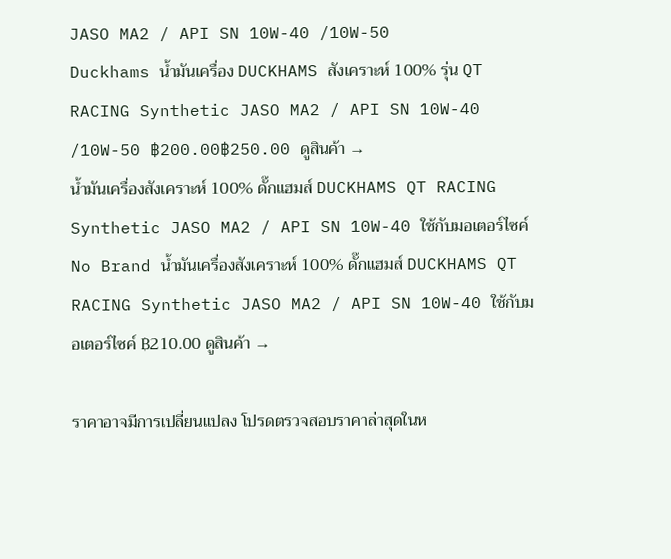JASO MA2 / API SN 10W-40 /10W-50
Duckhams น้ำมันเครื่อง DUCKHAMS สังเคราะห์ 100% รุ่น QT RACING Synthetic JASO MA2 / API SN 10W-40 /10W-50 ฿200.00฿250.00 ดูสินค้า →
น้ำมันเครื่องสังเคราะห์ 100% ดั๊กแฮมส์ DUCKHAMS QT RACING Synthetic JASO MA2 / API SN 10W-40 ใช้กับมอเตอร์ไซค์
No Brand น้ำมันเครื่องสังเคราะห์ 100% ดั๊กแฮมส์ DUCKHAMS QT RACING Synthetic JASO MA2 / API SN 10W-40 ใช้กับมอเตอร์ไซค์ ฿210.00 ดูสินค้า →

ราคาอาจมีการเปลี่ยนแปลง โปรดตรวจสอบราคาล่าสุดในห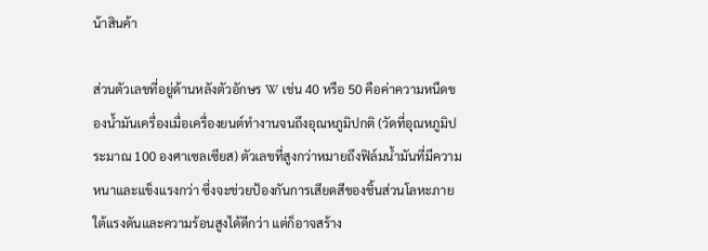น้าสินค้า

ส่วนตัวเลขที่อยู่ด้านหลังตัวอักษร W เช่น 40 หรือ 50 คือค่าความหนืดของน้ำมันเครื่องเมื่อเครื่องยนต์ทำงานจนถึงอุณหภูมิปกติ (วัดที่อุณหภูมิประมาณ 100 องศาเซลเซียส) ตัวเลขที่สูงกว่าหมายถึงฟิล์มน้ำมันที่มีความหนาและแข็งแรงกว่า ซึ่งจะช่วยป้องกันการเสียดสีของชิ้นส่วนโลหะภายใต้แรงดันและความร้อนสูงได้ดีกว่า แต่ก็อาจสร้าง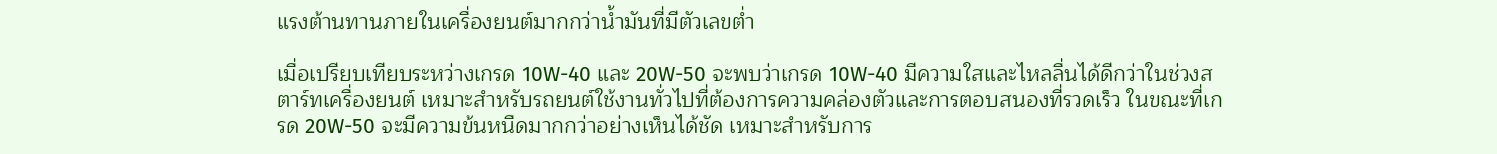แรงต้านทานภายในเครื่องยนต์มากกว่าน้ำมันที่มีตัวเลขต่ำ

เมื่อเปรียบเทียบระหว่างเกรด 10W-40 และ 20W-50 จะพบว่าเกรด 10W-40 มีความใสและไหลลื่นได้ดีกว่าในช่วงสตาร์ทเครื่องยนต์ เหมาะสำหรับรถยนต์ใช้งานทั่วไปที่ต้องการความคล่องตัวและการตอบสนองที่รวดเร็ว ในขณะที่เกรด 20W-50 จะมีความข้นหนืดมากกว่าอย่างเห็นได้ชัด เหมาะสำหรับการ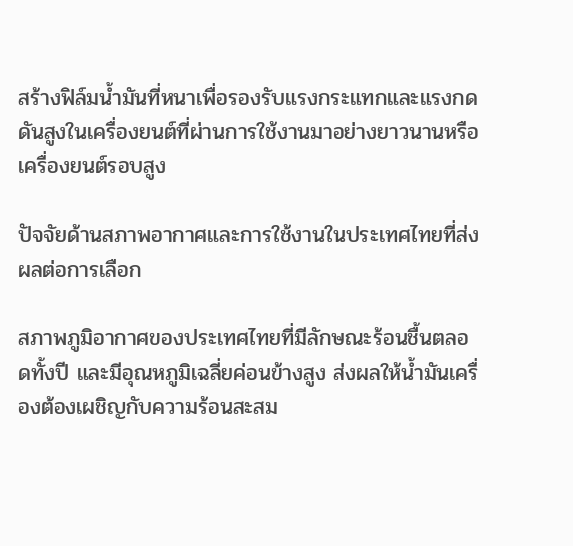สร้างฟิล์มน้ำมันที่หนาเพื่อรองรับแรงกระแทกและแรงกดดันสูงในเครื่องยนต์ที่ผ่านการใช้งานมาอย่างยาวนานหรือเครื่องยนต์รอบสูง

ปัจจัยด้านสภาพอากาศและการใช้งานในประเทศไทยที่ส่งผลต่อการเลือก

สภาพภูมิอากาศของประเทศไทยที่มีลักษณะร้อนชื้นตลอดทั้งปี และมีอุณหภูมิเฉลี่ยค่อนข้างสูง ส่งผลให้น้ำมันเครื่องต้องเผชิญกับความร้อนสะสม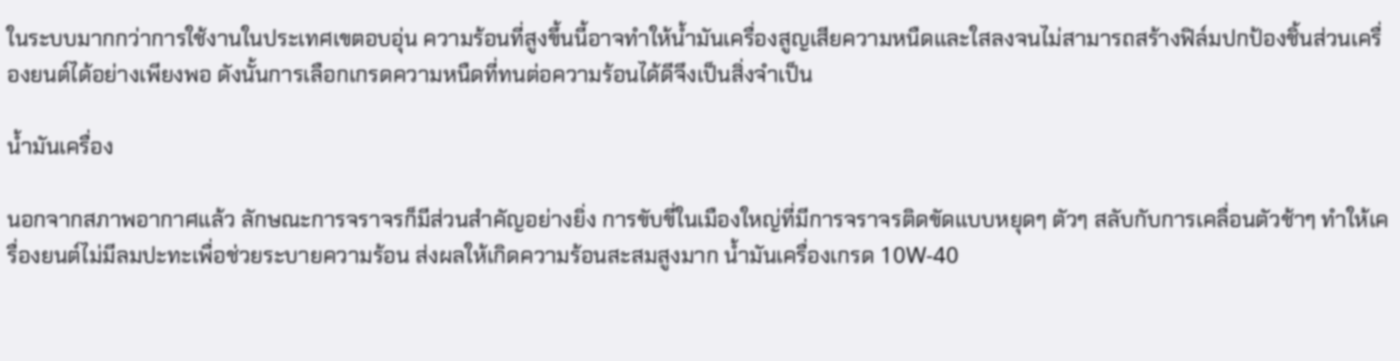ในระบบมากกว่าการใช้งานในประเทศเขตอบอุ่น ความร้อนที่สูงขึ้นนี้อาจทำให้น้ำมันเครื่องสูญเสียความหนืดและใสลงจนไม่สามารถสร้างฟิล์มปกป้องชิ้นส่วนเครื่องยนต์ได้อย่างเพียงพอ ดังนั้นการเลือกเกรดความหนืดที่ทนต่อความร้อนได้ดีจึงเป็นสิ่งจำเป็น

น้ำมันเครื่อง

นอกจากสภาพอากาศแล้ว ลักษณะการจราจรก็มีส่วนสำคัญอย่างยิ่ง การขับขี่ในเมืองใหญ่ที่มีการจราจรติดขัดแบบหยุดๆ ตัวๆ สลับกับการเคลื่อนตัวช้าๆ ทำให้เครื่องยนต์ไม่มีลมปะทะเพื่อช่วยระบายความร้อน ส่งผลให้เกิดความร้อนสะสมสูงมาก น้ำมันเครื่องเกรด 10W-40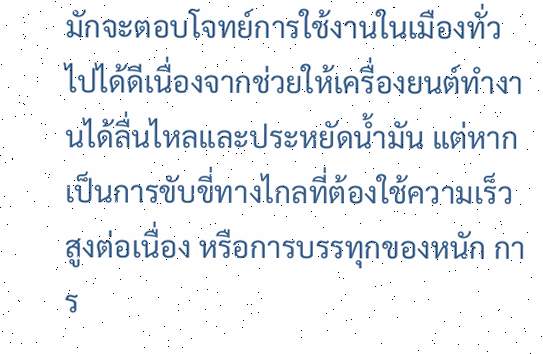มักจะตอบโจทย์การใช้งานในเมืองทั่วไปได้ดีเนื่องจากช่วยให้เครื่องยนต์ทำงานได้ลื่นไหลและประหยัดน้ำมัน แต่หากเป็นการขับขี่ทางไกลที่ต้องใช้ความเร็วสูงต่อเนื่อง หรือการบรรทุกของหนัก การ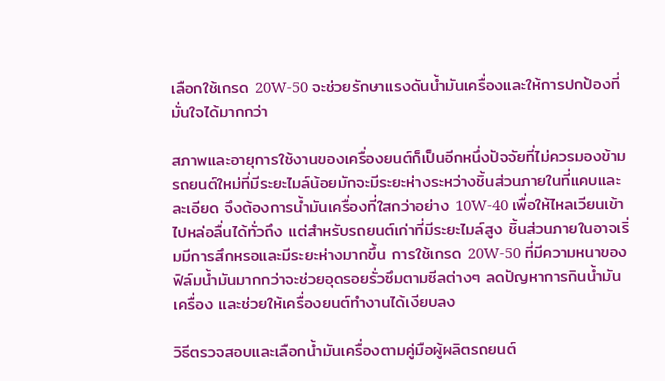เลือกใช้เกรด 20W-50 จะช่วยรักษาแรงดันน้ำมันเครื่องและให้การปกป้องที่มั่นใจได้มากกว่า

สภาพและอายุการใช้งานของเครื่องยนต์ก็เป็นอีกหนึ่งปัจจัยที่ไม่ควรมองข้าม รถยนต์ใหม่ที่มีระยะไมล์น้อยมักจะมีระยะห่างระหว่างชิ้นส่วนภายในที่แคบและละเอียด จึงต้องการน้ำมันเครื่องที่ใสกว่าอย่าง 10W-40 เพื่อให้ไหลเวียนเข้าไปหล่อลื่นได้ทั่วถึง แต่สำหรับรถยนต์เก่าที่มีระยะไมล์สูง ชิ้นส่วนภายในอาจเริ่มมีการสึกหรอและมีระยะห่างมากขึ้น การใช้เกรด 20W-50 ที่มีความหนาของฟิล์มน้ำมันมากกว่าจะช่วยอุดรอยรั่วซึมตามซีลต่างๆ ลดปัญหาการกินน้ำมันเครื่อง และช่วยให้เครื่องยนต์ทำงานได้เงียบลง

วิธีตรวจสอบและเลือกน้ำมันเครื่องตามคู่มือผู้ผลิตรถยนต์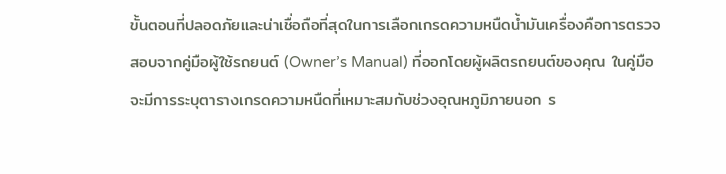ขั้นตอนที่ปลอดภัยและน่าเชื่อถือที่สุดในการเลือกเกรดความหนืดน้ำมันเครื่องคือการตรวจสอบจากคู่มือผู้ใช้รถยนต์ (Owner’s Manual) ที่ออกโดยผู้ผลิตรถยนต์ของคุณ ในคู่มือจะมีการระบุตารางเกรดความหนืดที่เหมาะสมกับช่วงอุณหภูมิภายนอก ร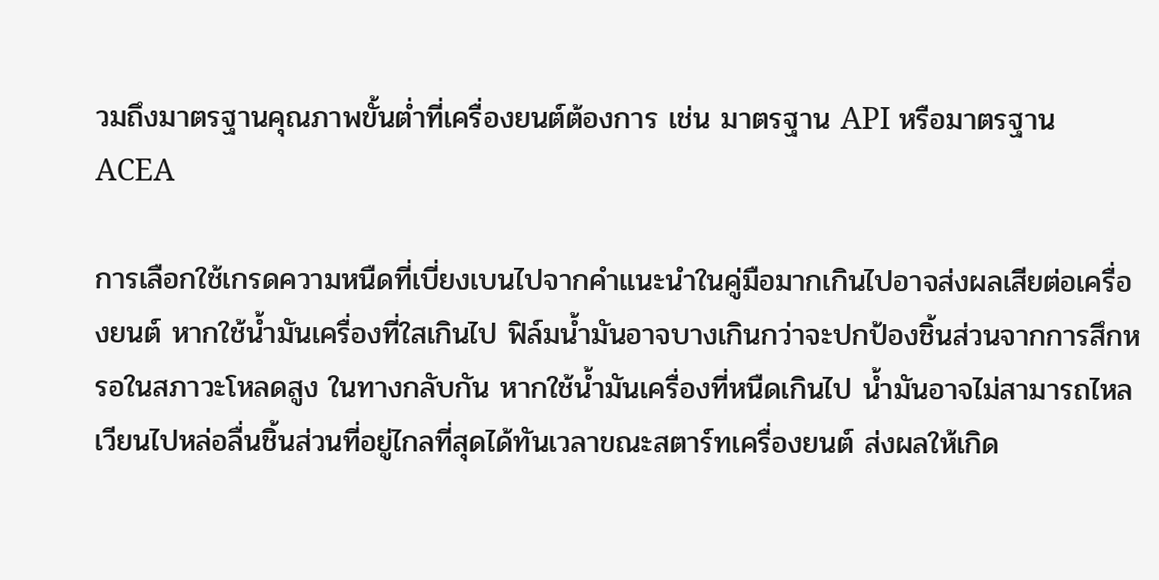วมถึงมาตรฐานคุณภาพขั้นต่ำที่เครื่องยนต์ต้องการ เช่น มาตรฐาน API หรือมาตรฐาน ACEA

การเลือกใช้เกรดความหนืดที่เบี่ยงเบนไปจากคำแนะนำในคู่มือมากเกินไปอาจส่งผลเสียต่อเครื่องยนต์ หากใช้น้ำมันเครื่องที่ใสเกินไป ฟิล์มน้ำมันอาจบางเกินกว่าจะปกป้องชิ้นส่วนจากการสึกหรอในสภาวะโหลดสูง ในทางกลับกัน หากใช้น้ำมันเครื่องที่หนืดเกินไป น้ำมันอาจไม่สามารถไหลเวียนไปหล่อลื่นชิ้นส่วนที่อยู่ไกลที่สุดได้ทันเวลาขณะสตาร์ทเครื่องยนต์ ส่งผลให้เกิด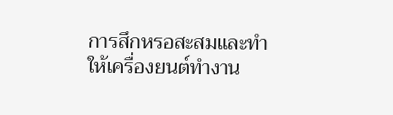การสึกหรอสะสมและทำให้เครื่องยนต์ทำงาน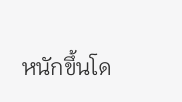หนักขึ้นโด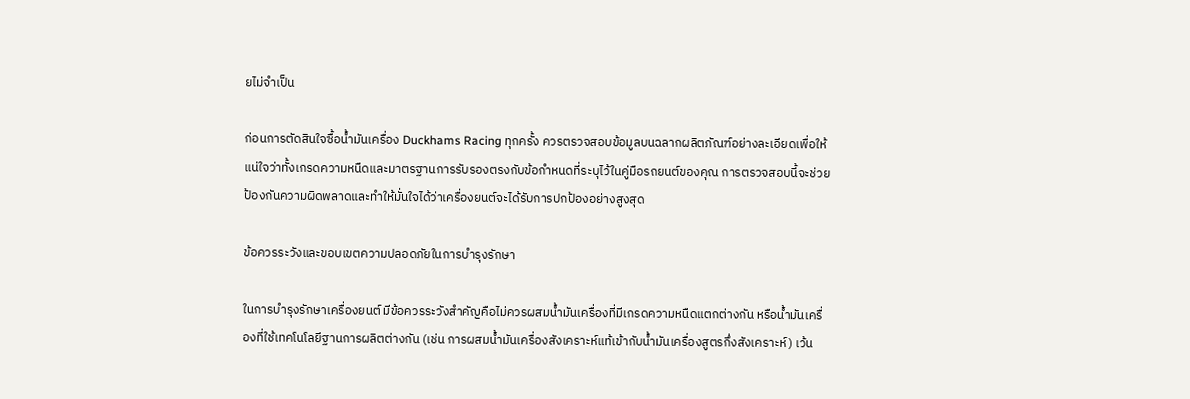ยไม่จำเป็น

ก่อนการตัดสินใจซื้อน้ำมันเครื่อง Duckhams Racing ทุกครั้ง ควรตรวจสอบข้อมูลบนฉลากผลิตภัณฑ์อย่างละเอียดเพื่อให้แน่ใจว่าทั้งเกรดความหนืดและมาตรฐานการรับรองตรงกับข้อกำหนดที่ระบุไว้ในคู่มือรถยนต์ของคุณ การตรวจสอบนี้จะช่วยป้องกันความผิดพลาดและทำให้มั่นใจได้ว่าเครื่องยนต์จะได้รับการปกป้องอย่างสูงสุด

ข้อควรระวังและขอบเขตความปลอดภัยในการบำรุงรักษา

ในการบำรุงรักษาเครื่องยนต์ มีข้อควรระวังสำคัญคือไม่ควรผสมน้ำมันเครื่องที่มีเกรดความหนืดแตกต่างกัน หรือน้ำมันเครื่องที่ใช้เทคโนโลยีฐานการผลิตต่างกัน (เช่น การผสมน้ำมันเครื่องสังเคราะห์แท้เข้ากับน้ำมันเครื่องสูตรกึ่งสังเคราะห์) เว้น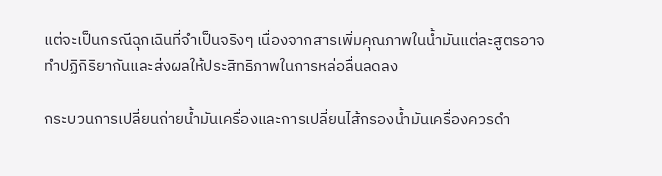แต่จะเป็นกรณีฉุกเฉินที่จำเป็นจริงๆ เนื่องจากสารเพิ่มคุณภาพในน้ำมันแต่ละสูตรอาจทำปฏิกิริยากันและส่งผลให้ประสิทธิภาพในการหล่อลื่นลดลง

กระบวนการเปลี่ยนถ่ายน้ำมันเครื่องและการเปลี่ยนไส้กรองน้ำมันเครื่องควรดำ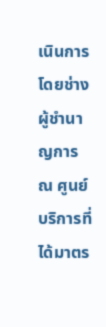เนินการโดยช่างผู้ชำนาญการ ณ ศูนย์บริการที่ได้มาตร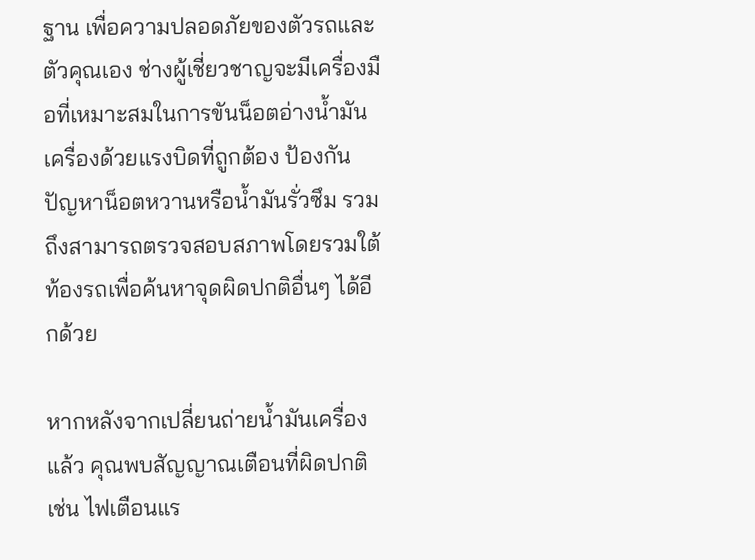ฐาน เพื่อความปลอดภัยของตัวรถและตัวคุณเอง ช่างผู้เชี่ยวชาญจะมีเครื่องมือที่เหมาะสมในการขันน็อตอ่างน้ำมันเครื่องด้วยแรงบิดที่ถูกต้อง ป้องกันปัญหาน็อตหวานหรือน้ำมันรั่วซึม รวมถึงสามารถตรวจสอบสภาพโดยรวมใต้ท้องรถเพื่อค้นหาจุดผิดปกติอื่นๆ ได้อีกด้วย

หากหลังจากเปลี่ยนถ่ายน้ำมันเครื่องแล้ว คุณพบสัญญาณเตือนที่ผิดปกติ เช่น ไฟเตือนแร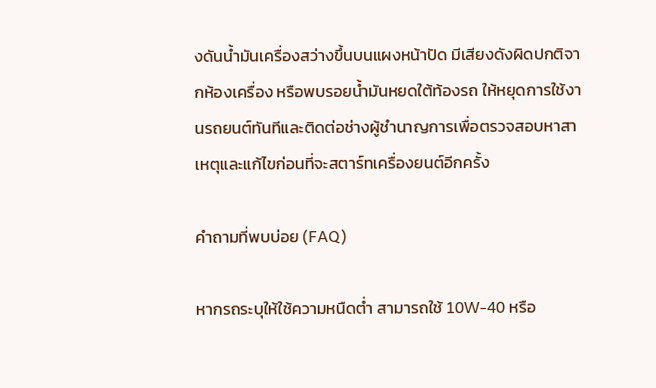งดันน้ำมันเครื่องสว่างขึ้นบนแผงหน้าปัด มีเสียงดังผิดปกติจากห้องเครื่อง หรือพบรอยน้ำมันหยดใต้ท้องรถ ให้หยุดการใช้งานรถยนต์ทันทีและติดต่อช่างผู้ชำนาญการเพื่อตรวจสอบหาสาเหตุและแก้ไขก่อนที่จะสตาร์ทเครื่องยนต์อีกครั้ง

คำถามที่พบบ่อย (FAQ)

หากรถระบุให้ใช้ความหนืดต่ำ สามารถใช้ 10W-40 หรือ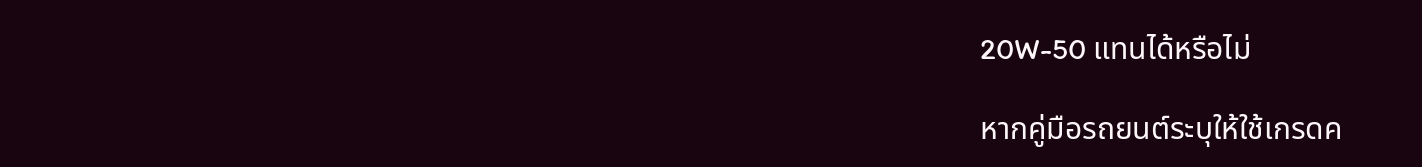20W-50 แทนได้หรือไม่

หากคู่มือรถยนต์ระบุให้ใช้เกรดค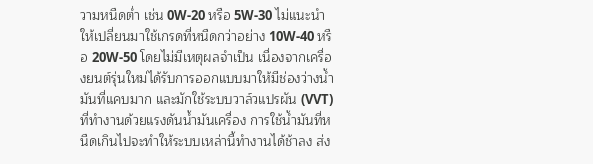วามหนืดต่ำ เช่น 0W-20 หรือ 5W-30 ไม่แนะนำให้เปลี่ยนมาใช้เกรดที่หนืดกว่าอย่าง 10W-40 หรือ 20W-50 โดยไม่มีเหตุผลจำเป็น เนื่องจากเครื่องยนต์รุ่นใหม่ได้รับการออกแบบมาให้มีช่องว่างน้ำมันที่แคบมาก และมักใช้ระบบวาล์วแปรผัน (VVT) ที่ทำงานด้วยแรงดันน้ำมันเครื่อง การใช้น้ำมันที่หนืดเกินไปจะทำให้ระบบเหล่านี้ทำงานได้ช้าลง ส่ง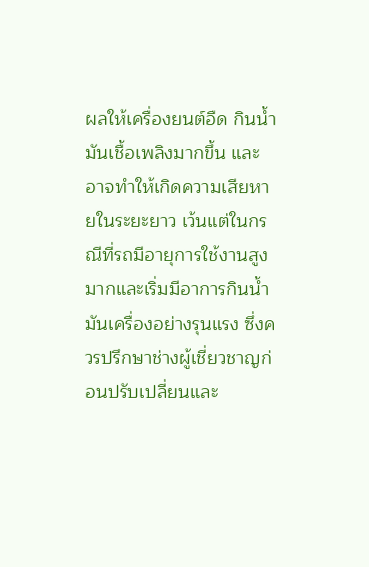ผลให้เครื่องยนต์อืด กินน้ำมันเชื้อเพลิงมากขึ้น และอาจทำให้เกิดความเสียหายในระยะยาว เว้นแต่ในกรณีที่รถมีอายุการใช้งานสูงมากและเริ่มมีอาการกินน้ำมันเครื่องอย่างรุนแรง ซึ่งควรปรึกษาช่างผู้เชี่ยวชาญก่อนปรับเปลี่ยนและ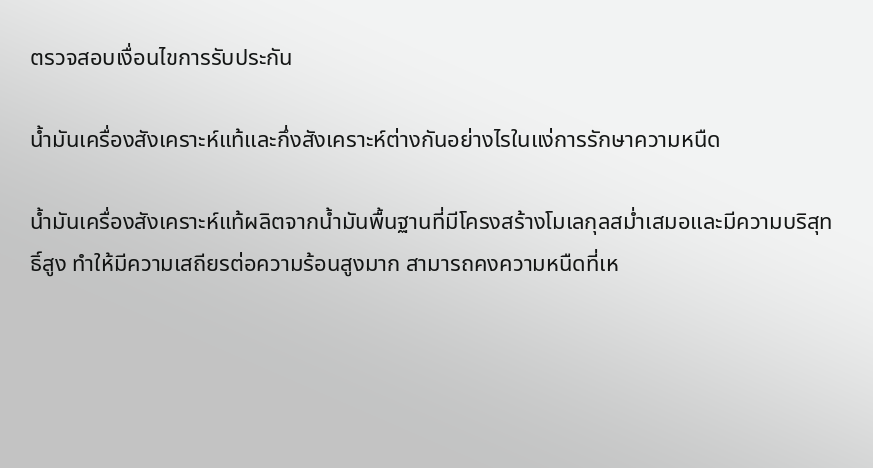ตรวจสอบเงื่อนไขการรับประกัน

น้ำมันเครื่องสังเคราะห์แท้และกึ่งสังเคราะห์ต่างกันอย่างไรในแง่การรักษาความหนืด

น้ำมันเครื่องสังเคราะห์แท้ผลิตจากน้ำมันพื้นฐานที่มีโครงสร้างโมเลกุลสม่ำเสมอและมีความบริสุทธิ์สูง ทำให้มีความเสถียรต่อความร้อนสูงมาก สามารถคงความหนืดที่เห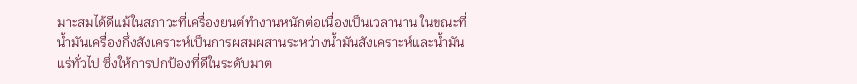มาะสมได้ดีแม้ในสภาวะที่เครื่องยนต์ทำงานหนักต่อเนื่องเป็นเวลานาน ในขณะที่น้ำมันเครื่องกึ่งสังเคราะห์เป็นการผสมผสานระหว่างน้ำมันสังเคราะห์และน้ำมันแร่ทั่วไป ซึ่งให้การปกป้องที่ดีในระดับมาต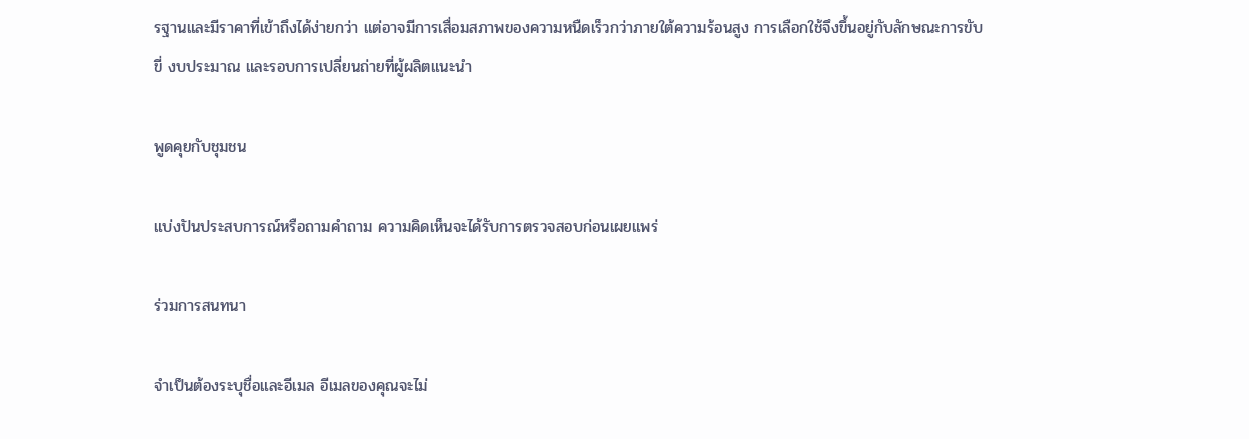รฐานและมีราคาที่เข้าถึงได้ง่ายกว่า แต่อาจมีการเสื่อมสภาพของความหนืดเร็วกว่าภายใต้ความร้อนสูง การเลือกใช้จึงขึ้นอยู่กับลักษณะการขับขี่ งบประมาณ และรอบการเปลี่ยนถ่ายที่ผู้ผลิตแนะนำ

พูดคุยกับชุมชน

แบ่งปันประสบการณ์หรือถามคำถาม ความคิดเห็นจะได้รับการตรวจสอบก่อนเผยแพร่

ร่วมการสนทนา

จำเป็นต้องระบุชื่อและอีเมล อีเมลของคุณจะไม่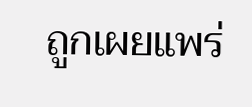ถูกเผยแพร่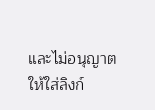และไม่อนุญาตให้ใส่ลิงก์